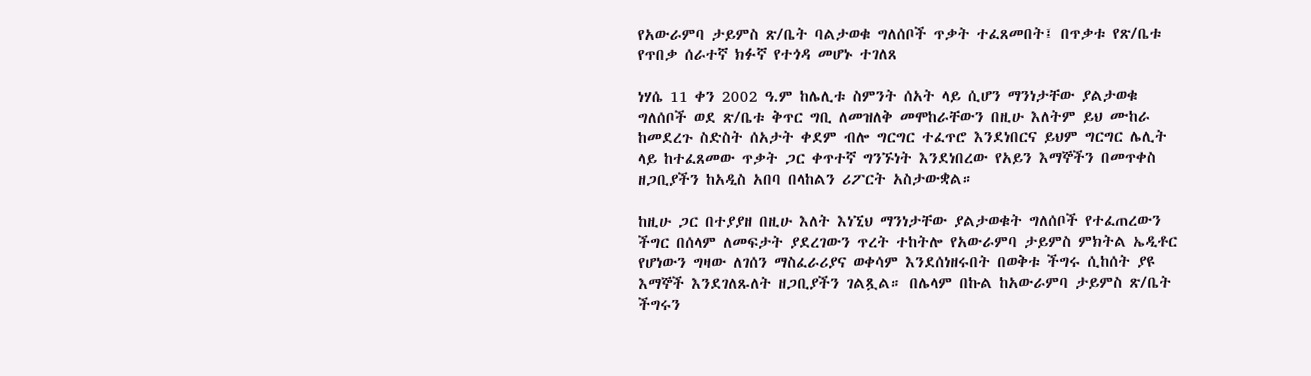የአውራምባ ታይምስ ጽ/ቤት ባልታወቁ ግለሰቦች ጥቃት ተፈጸመበት፤ በጥቃቱ የጽ/ቤቱ የጥበቃ ሰራተኛ ክፉኛ የተጎዳ መሆኑ ተገለጸ

ነሃሴ 11 ቀን 2002 ዓ.ም ከሌሊቱ ስምንት ሰአት ላይ ሲሆን ማንነታቸው ያልታወቁ ግለሰቦች ወደ ጽ/ቤቱ ቅጥር ግቢ ለመዝለቅ መሞከራቸውን በዚሁ እለትም ይህ ሙከራ ከመደረጉ ስድስት ሰአታት ቀደም ብሎ ግርግር ተፈጥሮ እንደነበርና ይህም ግርግር ሌሊት ላይ ከተፈጸመው ጥቃት ጋር ቀጥተኛ ግንኙነት እንደነበረው የአይን እማኞችን በመጥቀስ ዘጋቢያችን ከአዲስ አበባ በላከልን ሪፖርት አስታውቋል።

ከዚሁ ጋር በተያያዘ በዚሁ እለት እነኚህ ማንነታቸው ያልታወቁት ግለሰቦች የተፈጠረውን ችግር በሰላም ለመፍታት ያደረገውን ጥረት ተከትሎ የአውራምባ ታይምስ ምክትል ኤዲቶር የሆነውን ግዛው ለገሰን ማስፈራሪያና ወቀሳም እንደሰነዘሩበት በወቅቱ ችግሩ ሲከሰት ያዩ እማኞች እንደገለጹለት ዘጋቢያችን ገልጿል። በሌላም በኩል ከአውራምባ ታይምስ ጽ/ቤት ችግሩን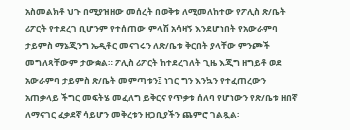አስመልክቶ ህጉ በሚያዝዘው መሰረት በወቅቱ ለሚመለከተው የፖሊስ ጽ/ቤት ሪፖርት የተደረገ ቢሆንም የተሰጠው ምላሽ አሳዛኝ እንደሆነበት የአውራምባ ታይምስ ማኔጂንግ ኤዲቶር መናገሩን ለጽ/ቤቱ ቅርበት ያላቸው ምንጮች መግለጻቸውም ታውቋል። ፖሊስ ሪፖርት ከተደረገለት ጊዜ እጂግ ዘግይቶ ወደ አውራምባ ታይምስ ጽ/ቤት መምጣቱን፤ ነገር ግን እንኳን የተፈጠረውን አጠቃላይ ችግር መፍትሄ መፈለግ ይቅርና የጥቃቱ ሰለባ የሆነውን የጽ/ቤቱ ዘበኛ ለማናገር ፈቃደኛ ሳይሆን መቅረቱን ዘጋቢያችን ጨምሮ ገልጿል፡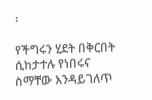፡

የችግሩን ሂደት በቅርበት ሲከታተሉ የነበሩና ስማቸው እንዳይገለጥ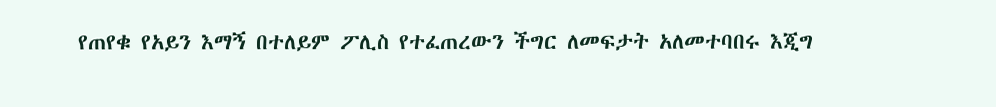የጠየቁ የአይን እማኝ በተለይም ፖሊስ የተፈጠረውን ችግር ለመፍታት አለመተባበሩ እጂግ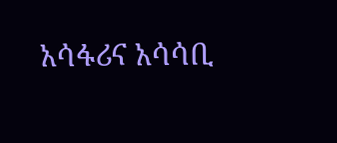አሳፋሪና አሳሳቢ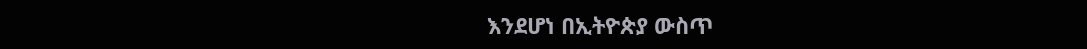እንደሆነ በኢትዮጵያ ውስጥ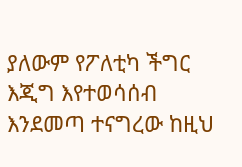ያለውም የፖለቲካ ችግር እጂግ እየተወሳሰብ እንደመጣ ተናግረው ከዚህ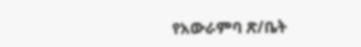የአውራምባ ጽ/ቤት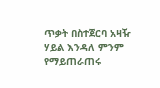ጥቃት በስተጀርባ አዛዥ ሃይል እንዳለ ምንም የማይጠራጠሩ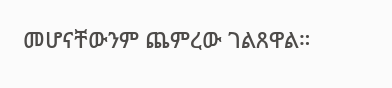መሆናቸውንም ጨምረው ገልጸዋል።